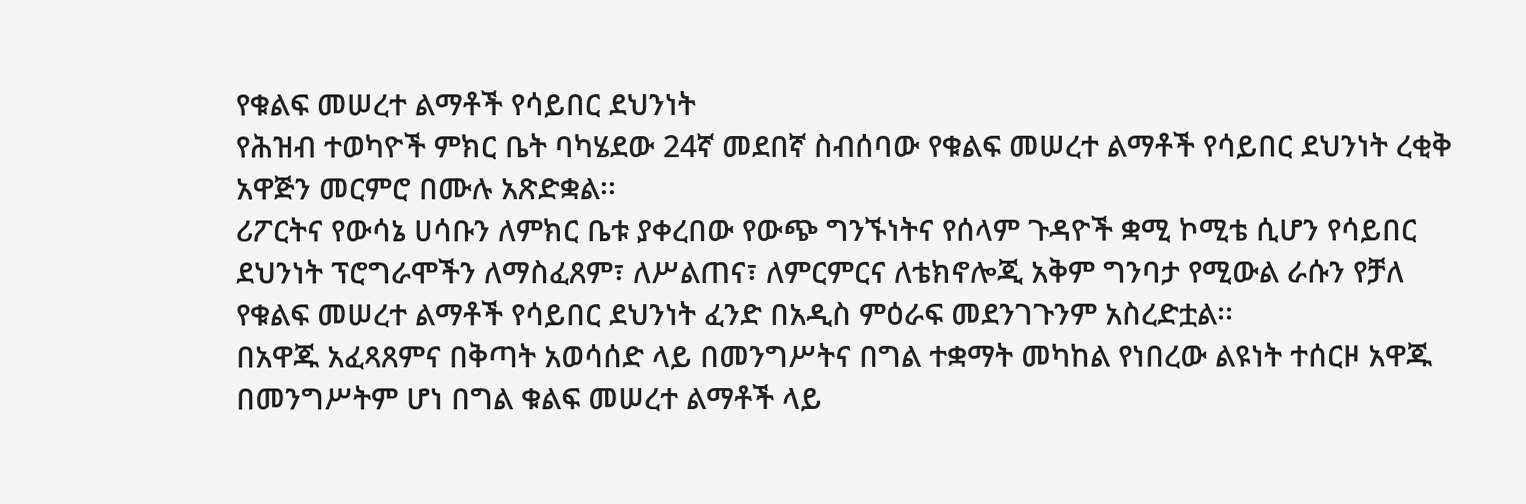የቁልፍ መሠረተ ልማቶች የሳይበር ደህንነት
የሕዝብ ተወካዮች ምክር ቤት ባካሄደው 24ኛ መደበኛ ስብሰባው የቁልፍ መሠረተ ልማቶች የሳይበር ደህንነት ረቂቅ አዋጅን መርምሮ በሙሉ አጽድቋል፡፡
ሪፖርትና የውሳኔ ሀሳቡን ለምክር ቤቱ ያቀረበው የውጭ ግንኙነትና የሰላም ጉዳዮች ቋሚ ኮሚቴ ሲሆን የሳይበር ደህንነት ፕሮግራሞችን ለማስፈጸም፣ ለሥልጠና፣ ለምርምርና ለቴክኖሎጂ አቅም ግንባታ የሚውል ራሱን የቻለ የቁልፍ መሠረተ ልማቶች የሳይበር ደህንነት ፈንድ በአዲስ ምዕራፍ መደንገጉንም አስረድቷል፡፡
በአዋጁ አፈጻጸምና በቅጣት አወሳሰድ ላይ በመንግሥትና በግል ተቋማት መካከል የነበረው ልዩነት ተሰርዞ አዋጁ በመንግሥትም ሆነ በግል ቁልፍ መሠረተ ልማቶች ላይ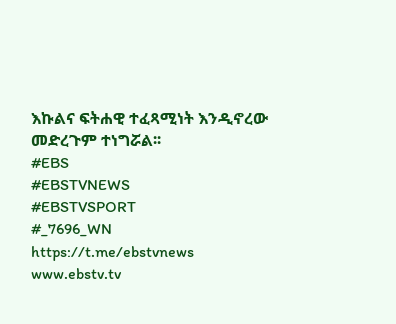እኩልና ፍትሐዊ ተፈጻሚነት እንዲኖረው መድረጉም ተነግሯል፡፡
#EBS
#EBSTVNEWS
#EBSTVSPORT
#_7696_WN
https://t.me/ebstvnews
www.ebstv.tv